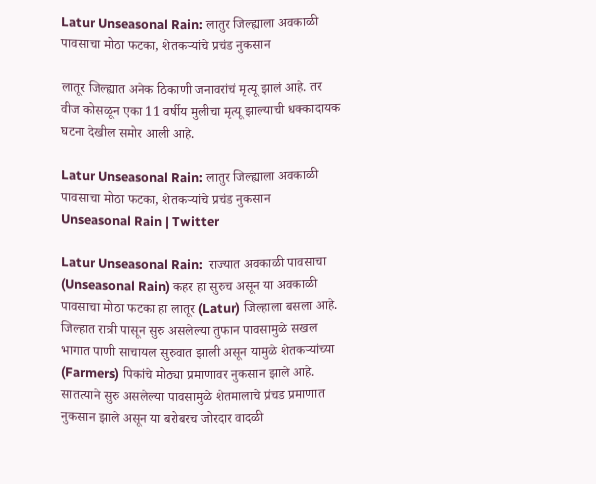Latur Unseasonal Rain: लातुर जिल्ह्याला अवकाळी पावसाचा मोठा फटका, शेतकऱ्यांचे प्रचंड नुकसान

लातूर जिल्ह्यात अनेक ठिकाणी जनावरांचं मृत्यू झालं आहे. तर वीज कोसळून एका 11 वर्षीय मुलीचा मृत्यू झाल्याची धक्कादायक घटना देखील समोर आली आहे.

Latur Unseasonal Rain: लातुर जिल्ह्याला अवकाळी पावसाचा मोठा फटका, शेतकऱ्यांचे प्रचंड नुकसान
Unseasonal Rain | Twitter

Latur Unseasonal Rain:  राज्यात अवकाळी पावसाचा (Unseasonal Rain) कहर हा सुरुच असून या अवकाळी पावसाचा मोठा फटका हा लातूर (Latur) जिल्हाला बसला आहे. जिल्हात रात्री पासून सुरु असलेल्या तुफान पावसामुळे सखल भागात पाणी साचायल सुरुवात झाली असून यामुळे शेतकऱ्यांच्या (Farmers) पिकांचे मोठ्या प्रमाणावर नुकसान झाले आहे. सातत्याने सुरु असलेल्या पावसामुळे शेतमालाचे प्रंचड प्रमाणात नुकसान झाले असून या बरोबरच जोरदार वादळी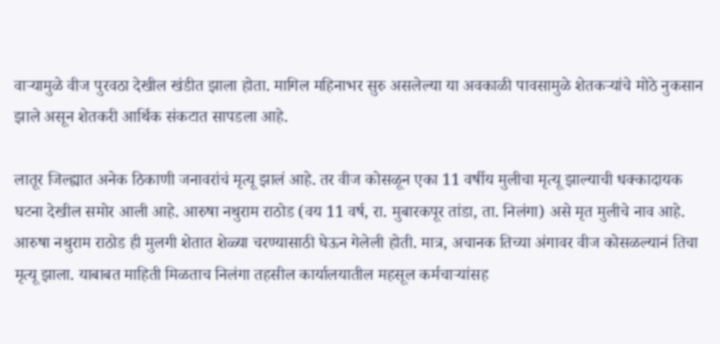वाऱ्यामुळे वीज पुरवठा देखील खंडीत झाला होता. मागिल महिनाभर सुरु असलेल्या या अवकाळी पावसामुळे शेतकऱ्यांचे मोठे नुकसान झाले असून शेतकरी आर्थिक संकटात सापडला आहे.

लातूर जिल्ह्यात अनेक ठिकाणी जनावरांचं मृत्यू झालं आहे. तर वीज कोसळून एका 11 वर्षीय मुलीचा मृत्यू झाल्याची धक्कादायक घटना देखील समोर आली आहे. आरुषा नथुराम राठोड (वय 11 वर्ष, रा. मुबारकपूर तांडा, ता. निलंगा) असे मृत मुलीचे नाव आहे. आरुषा नथुराम राठोड ही मुलगी शेतात शेळ्या चरण्यासाठी घेऊन गेलेली होती. मात्र, अचानक तिच्या अंगावर वीज कोसळल्यानं तिचा मृत्यू झाला. याबाबत माहिती मिळताच निलंगा तहसील कार्यालयातील महसूल कर्मचाऱ्यांसह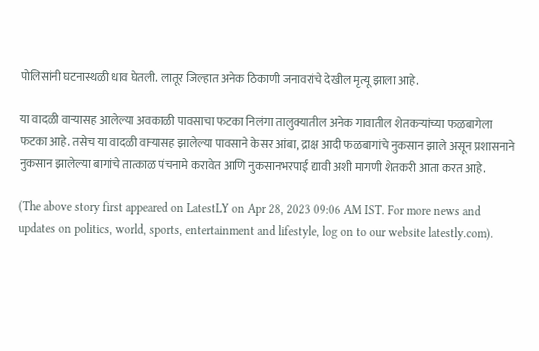पोलिसांनी घटनास्थळी धाव घेतली. लातूर जिल्हात अनेक ठिकाणी जनावरांचे देखील मृत्यू झाला आहे.

या वादळी वाऱ्यासह आलेल्या अवकाळी पावसाचा फटका निलंगा तालुक्यातील अनेक गावातील शेतकऱ्यांच्या फळबागेला फटका आहे. तसेच या वादळी वाऱ्यासह झालेल्या पावसाने केसर आंबा, द्राक्ष आदी फळबागांचे नुकसान झाले असून प्रशासनाने नुकसान झालेल्या बागांचे तात्काळ पंचनामे करावेत आणि नुकसानभरपाई द्यावी अशी मागणी शेतकरी आता करत आहे.

(The above story first appeared on LatestLY on Apr 28, 2023 09:06 AM IST. For more news and updates on politics, world, sports, entertainment and lifestyle, log on to our website latestly.com).